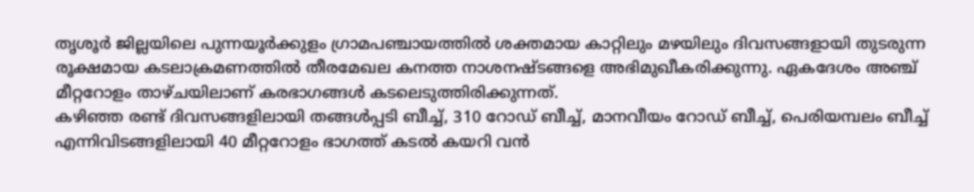തൃശൂർ ജില്ലയിലെ പുന്നയൂർക്കുളം ഗ്രാമപഞ്ചായത്തിൽ ശക്തമായ കാറ്റിലും മഴയിലും ദിവസങ്ങളായി തുടരുന്ന രൂക്ഷമായ കടലാക്രമണത്തിൽ തീരമേഖല കനത്ത നാശനഷ്ടങ്ങളെ അഭിമുഖീകരിക്കുന്നു. ഏകദേശം അഞ്ച് മീറ്ററോളം താഴ്ചയിലാണ് കരഭാഗങ്ങൾ കടലെടുത്തിരിക്കുന്നത്.
കഴിഞ്ഞ രണ്ട് ദിവസങ്ങളിലായി തങ്ങൾപ്പടി ബീച്ച്, 310 റോഡ് ബീച്ച്, മാനവീയം റോഡ് ബീച്ച്, പെരിയമ്പലം ബീച്ച് എന്നിവിടങ്ങളിലായി 40 മീറ്ററോളം ഭാഗത്ത് കടൽ കയറി വൻ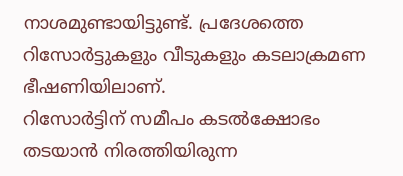നാശമുണ്ടായിട്ടുണ്ട്. പ്രദേശത്തെ റിസോർട്ടുകളും വീടുകളും കടലാക്രമണ ഭീഷണിയിലാണ്.
റിസോർട്ടിന് സമീപം കടൽക്ഷോഭം തടയാൻ നിരത്തിയിരുന്ന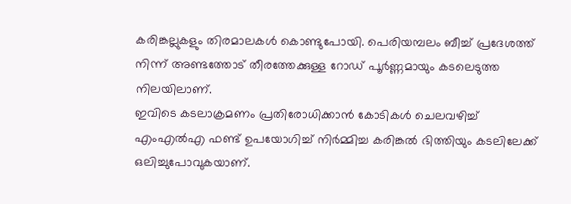കരിങ്കല്ലുകളും തിരമാലകൾ കൊണ്ടുപോയി. പെരിയമ്പലം ബീച്ച് പ്രദേശത്ത് നിന്ന് അണ്ടത്തോട് തീരത്തേക്കുള്ള റോഡ് പൂർണ്ണമായും കടലെടുത്ത നിലയിലാണ്.
ഇവിടെ കടലാക്രമണം പ്രതിരോധിക്കാൻ കോടികൾ ചെലവഴിച്ച് എംഎൽഎ ഫണ്ട് ഉപയോഗിച്ച് നിർമ്മിച്ച കരിങ്കൽ ഭിത്തിയും കടലിലേക്ക് ഒലിച്ചുപോവുകയാണ്.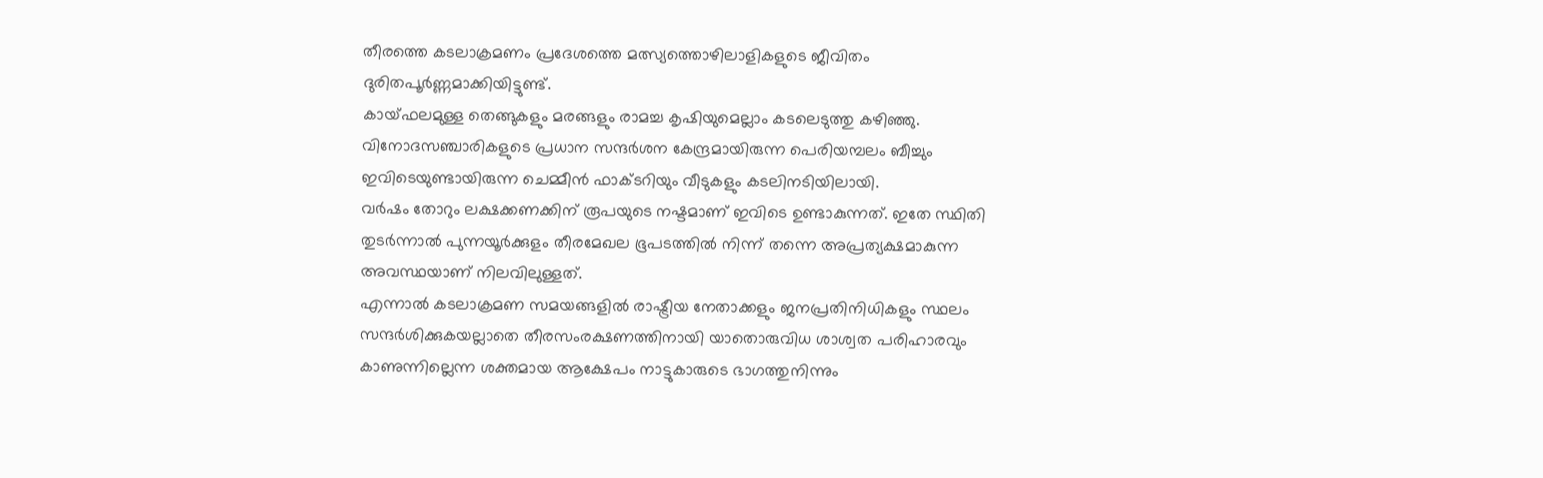തീരത്തെ കടലാക്രമണം പ്രദേശത്തെ മത്സ്യത്തൊഴിലാളികളുടെ ജീവിതം ദുരിതപൂർണ്ണമാക്കിയിട്ടുണ്ട്.
കായ്ഫലമുള്ള തെങ്ങുകളും മരങ്ങളും രാമച്ച കൃഷിയുമെല്ലാം കടലെടുത്തു കഴിഞ്ഞു. വിനോദസഞ്ചാരികളുടെ പ്രധാന സന്ദർശന കേന്ദ്രമായിരുന്ന പെരിയമ്പലം ബീച്ചും ഇവിടെയുണ്ടായിരുന്ന ചെമ്മീൻ ഫാക്ടറിയും വീടുകളും കടലിനടിയിലായി.
വർഷം തോറും ലക്ഷക്കണക്കിന് രൂപയുടെ നഷ്ടമാണ് ഇവിടെ ഉണ്ടാകുന്നത്. ഇതേ സ്ഥിതി തുടർന്നാൽ പുന്നയൂർക്കുളം തീരമേഖല ഭൂപടത്തിൽ നിന്ന് തന്നെ അപ്രത്യക്ഷമാകുന്ന അവസ്ഥയാണ് നിലവിലുള്ളത്.
എന്നാൽ കടലാക്രമണ സമയങ്ങളിൽ രാഷ്ട്രീയ നേതാക്കളും ജനപ്രതിനിധികളും സ്ഥലം സന്ദർശിക്കുകയല്ലാതെ തീരസംരക്ഷണത്തിനായി യാതൊരുവിധ ശാശ്വത പരിഹാരവും കാണുന്നില്ലെന്ന ശക്തമായ ആക്ഷേപം നാട്ടുകാരുടെ ഭാഗത്തുനിന്നും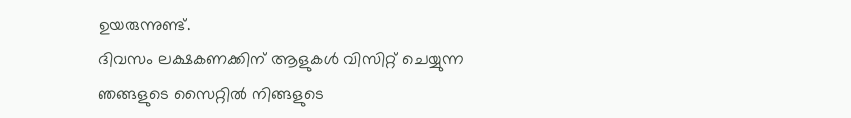ഉയരുന്നുണ്ട്.
ദിവസം ലക്ഷകണക്കിന് ആളുകൾ വിസിറ്റ് ചെയ്യുന്ന ഞങ്ങളുടെ സൈറ്റിൽ നിങ്ങളുടെ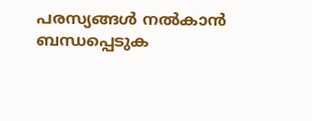പരസ്യങ്ങൾ നൽകാൻ ബന്ധപ്പെടുക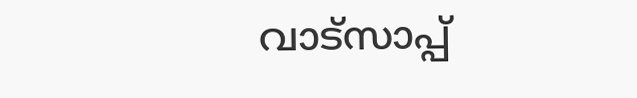വാട്സാപ്പ്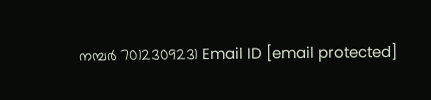നമ്പർ 7012309231 Email ID [email protected]